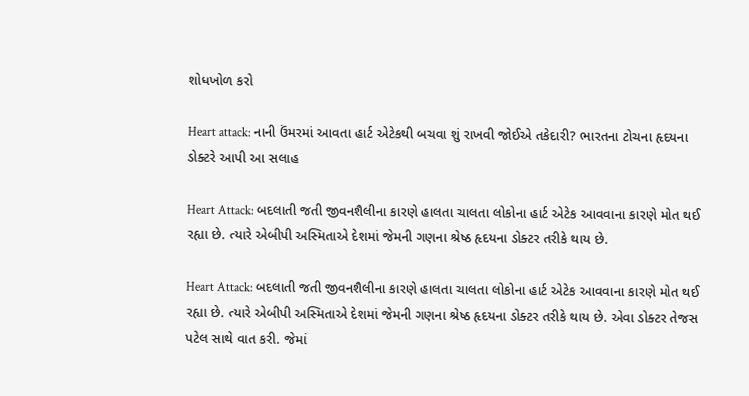શોધખોળ કરો

Heart attack: નાની ઉંમરમાં આવતા હાર્ટ એટેકથી બચવા શું રાખવી જોઈએ તકેદારી? ભારતના ટોચના હૃદયના ડોક્ટરે આપી આ સલાહ

Heart Attack: બદલાતી જતી જીવનશૈલીના કારણે હાલતા ચાલતા લોકોના હાર્ટ એટેક આવવાના કારણે મોત થઈ રહ્યા છે. ત્યારે એબીપી અસ્મિતાએ દેશમાં જેમની ગણના શ્રેષ્ઠ હૃદયના ડોક્ટર તરીકે થાય છે.

Heart Attack: બદલાતી જતી જીવનશૈલીના કારણે હાલતા ચાલતા લોકોના હાર્ટ એટેક આવવાના કારણે મોત થઈ રહ્યા છે. ત્યારે એબીપી અસ્મિતાએ દેશમાં જેમની ગણના શ્રેષ્ઠ હૃદયના ડોક્ટર તરીકે થાય છે. એવા ડોક્ટર તેજસ પટેલ સાથે વાત કરી. જેમાં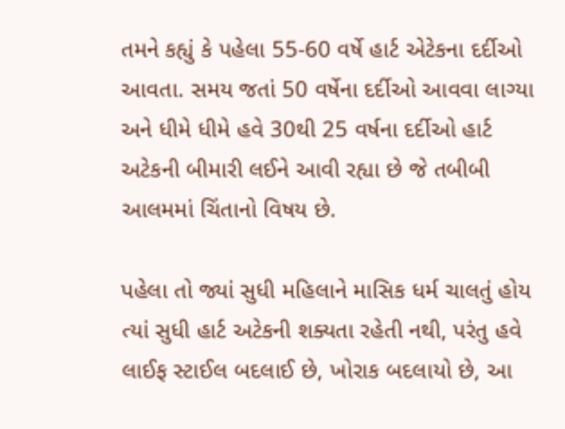તમને કહ્યું કે પહેલા 55-60 વર્ષે હાર્ટ એટેકના દર્દીઓ આવતા. સમય જતાં 50 વર્ષેના દર્દીઓ આવવા લાગ્યા અને ધીમે ધીમે હવે 30થી 25 વર્ષના દર્દીઓ હાર્ટ અટેકની બીમારી લઈને આવી રહ્યા છે જે તબીબી આલમમાં ચિંતાનો વિષય છે.

પહેલા તો જ્યાં સુધી મહિલાને માસિક ધર્મ ચાલતું હોય ત્યાં સુધી હાર્ટ અટેકની શક્યતા રહેતી નથી, પરંતુ હવે લાઈફ સ્ટાઈલ બદલાઈ છે, ખોરાક બદલાયો છે, આ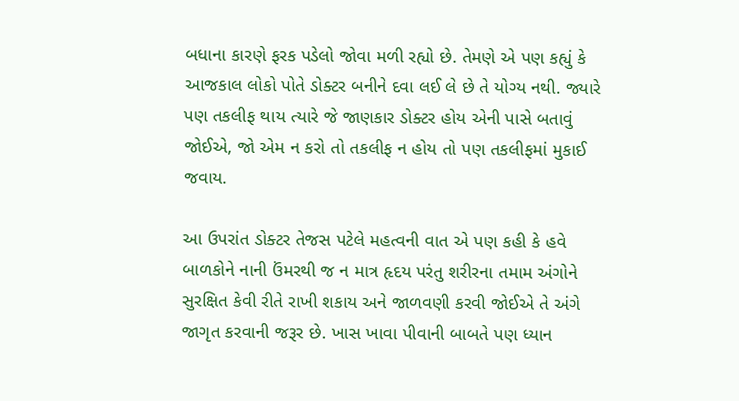બધાના કારણે ફરક પડેલો જોવા મળી રહ્યો છે. તેમણે એ પણ કહ્યું કે આજકાલ લોકો પોતે ડોક્ટર બનીને દવા લઈ લે છે તે યોગ્ય નથી. જ્યારે પણ તકલીફ થાય ત્યારે જે જાણકાર ડોક્ટર હોય એની પાસે બતાવું જોઈએ, જો એમ ન કરો તો તકલીફ ન હોય તો પણ તકલીફમાં મુકાઈ જવાય.

આ ઉપરાંત ડોક્ટર તેજસ પટેલે મહત્વની વાત એ પણ કહી કે હવે બાળકોને નાની ઉંમરથી જ ન માત્ર હૃદય પરંતુ શરીરના તમામ અંગોને સુરક્ષિત કેવી રીતે રાખી શકાય અને જાળવણી કરવી જોઈએ તે અંગે જાગૃત કરવાની જરૂર છે. ખાસ ખાવા પીવાની બાબતે પણ ધ્યાન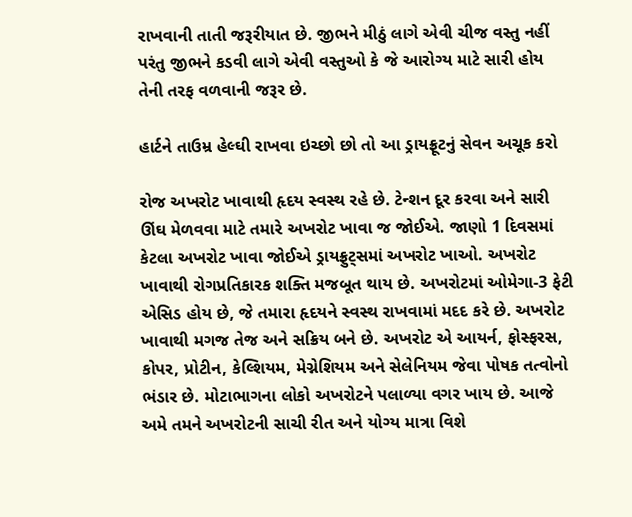રાખવાની તાતી જરૂરીયાત છે. જીભને મીઠું લાગે એવી ચીજ વસ્તુ નહીં પરંતુ જીભને કડવી લાગે એવી વસ્તુઓ કે જે આરોગ્ય માટે સારી હોય તેની તરફ વળવાની જરૂર છે.

હાર્ટને તાઉમ્ર હેલ્ઘી રાખવા ઇચ્છો છો તો આ ડ્રાયફ્રૂટનું સેવન અચૂક કરો

રોજ અખરોટ ખાવાથી હૃદય સ્વસ્થ રહે છે. ટેન્શન દૂર કરવા અને સારી ઊંઘ મેળવવા માટે તમારે અખરોટ ખાવા જ જોઈએ. જાણો 1 દિવસમાં કેટલા અખરોટ ખાવા જોઈએ ડ્રાયફ્રુટ્સમાં અખરોટ ખાઓ. અખરોટ ખાવાથી રોગપ્રતિકારક શક્તિ મજબૂત થાય છે. અખરોટમાં ઓમેગા-3 ફેટી એસિડ હોય છે, જે તમારા હૃદયને સ્વસ્થ રાખવામાં મદદ કરે છે. અખરોટ ખાવાથી મગજ તેજ અને સક્રિય બને છે. અખરોટ એ આયર્ન, ફોસ્ફરસ, કોપર, પ્રોટીન, કેલ્શિયમ, મેગ્નેશિયમ અને સેલેનિયમ જેવા પોષક તત્વોનો ભંડાર છે. મોટાભાગના લોકો અખરોટને પલાળ્યા વગર ખાય છે. આજે અમે તમને અખરોટની સાચી રીત અને યોગ્ય માત્રા વિશે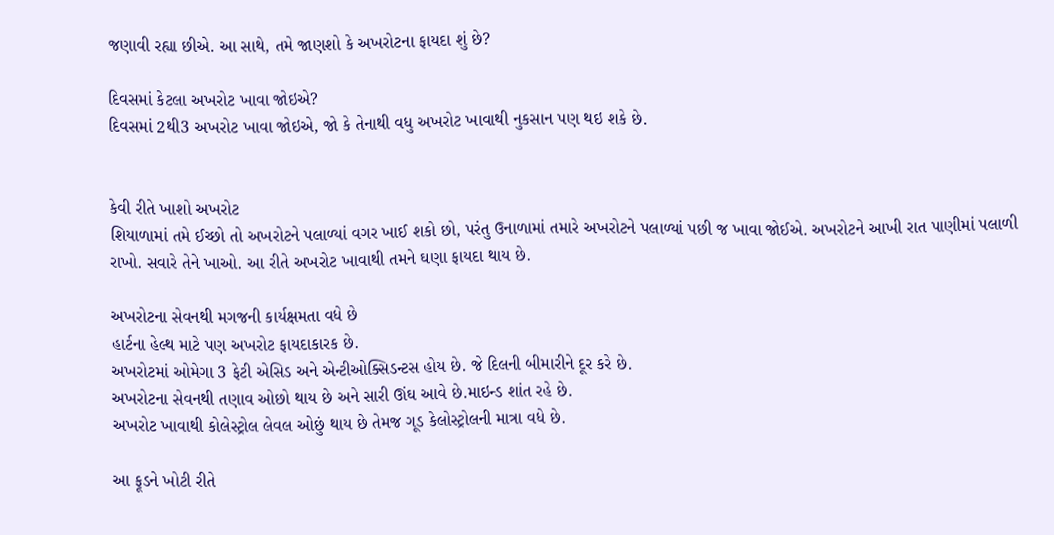જણાવી રહ્યા છીએ. આ સાથે, તમે જાણશો કે અખરોટના ફાયદા શું છે?

દિવસમાં કેટલા અખરોટ ખાવા જોઇએ?
દિવસમાં 2થી3 અખરોટ ખાવા જોઇએ, જો કે તેનાથી વધુ અખરોટ ખાવાથી નુકસાન પણ થઇ શકે છે.


કેવી રીતે ખાશો અખરોટ
શિયાળામાં તમે ઈચ્છો તો અખરોટને પલાળ્યાં વગર ખાઈ શકો છો, પરંતુ ઉનાળામાં તમારે અખરોટને પલાળ્યાં પછી જ ખાવા જોઈએ. અખરોટને આખી રાત પાણીમાં પલાળી રાખો. સવારે તેને ખાઓ. આ રીતે અખરોટ ખાવાથી તમને ઘણા ફાયદા થાય છે.

અખરોટના સેવનથી મગજની કાર્યક્ષમતા વધે છે
હાર્ટના હેલ્થ માટે પણ અખરોટ ફાયદાકારક છે.
અખરોટમાં ઓમેગા 3 ફેટી એસિડ અને એન્ટીઓક્સિડન્ટસ હોય છે. જે દિલની બીમારીને દૂર કરે છે.
અખરોટના સેવનથી તણાવ ઓછો થાય છે અને સારી ઊંઘ આવે છે.માઇન્ડ શાંત રહે છે.
અખરોટ ખાવાથી કોલેસ્ટ્રોલ લેવલ ઓછું થાય છે તેમજ ગૂડ કેલોસ્ટ્રોલની માત્રા વધે છે.

આ ફૂડને ખોટી રીતે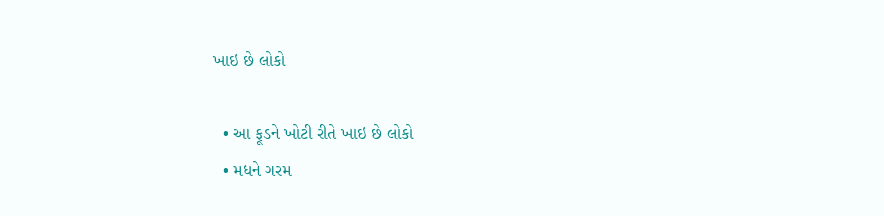ખાઇ છે લોકો

  • આ ફૂડને ખોટી રીતે ખાઇ છે લોકો
  • મધને ગરમ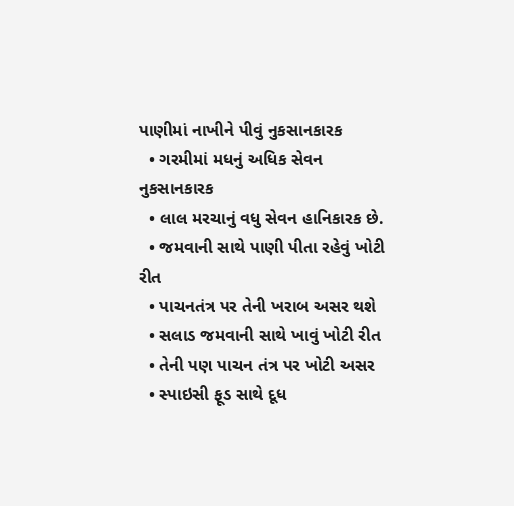પાણીમાં નાખીને પીવું નુકસાનકારક
  • ગરમીમાં મધનું અધિક સેવન નુકસાનકારક
  • લાલ મરચાનું વધુ સેવન હાનિકારક છે.
  • જમવાની સાથે પાણી પીતા રહેવું ખોટી રીત
  • પાચનતંત્ર પર તેની ખરાબ અસર થશે
  • સલાડ જમવાની સાથે ખાવું ખોટી રીત
  • તેની પણ પાચન તંત્ર પર ખોટી અસર
  • સ્પાઇસી ફૂડ સાથે દૂધ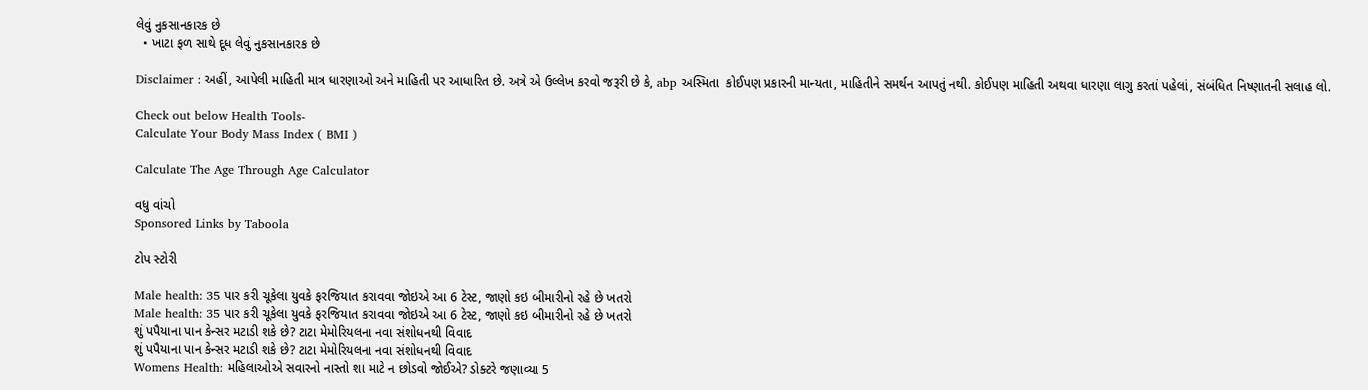લેવું નુકસાનકારક છે
  • ખાટા ફળ સાથે દૂધ લેવું નુકસાનકારક છે

Disclaimer : અહીં, આપેલી માહિતી માત્ર ધારણાઓ અને માહિતી પર આધારિત છે. અત્રે એ ઉલ્લેખ કરવો જરૂરી છે કે, abp અસ્મિતા  કોઈપણ પ્રકારની માન્યતા, માહિતીને સમર્થન આપતું નથી. કોઈપણ માહિતી અથવા ધારણા લાગુ કરતાં પહેલાં, સંબંધિત નિષ્ણાતની સલાહ લો.

Check out below Health Tools-
Calculate Your Body Mass Index ( BMI )

Calculate The Age Through Age Calculator

વધુ વાંચો
Sponsored Links by Taboola

ટોપ સ્ટોરી

Male health: 35 પાર કરી ચૂકેલા યુવકે ફરજિયાત કરાવવા જોઇએ આ 6 ટેસ્ટ, જાણો કઇ બીમારીનો રહે છે ખતરો
Male health: 35 પાર કરી ચૂકેલા યુવકે ફરજિયાત કરાવવા જોઇએ આ 6 ટેસ્ટ, જાણો કઇ બીમારીનો રહે છે ખતરો
શું પપૈયાના પાન કેન્સર મટાડી શકે છે? ટાટા મેમોરિયલના નવા સંશોધનથી વિવાદ
શું પપૈયાના પાન કેન્સર મટાડી શકે છે? ટાટા મેમોરિયલના નવા સંશોધનથી વિવાદ
Womens Health: મહિલાઓએ સવારનો નાસ્તો શા માટે ન છોડવો જોઈએ? ડોક્ટરે જણાવ્યા 5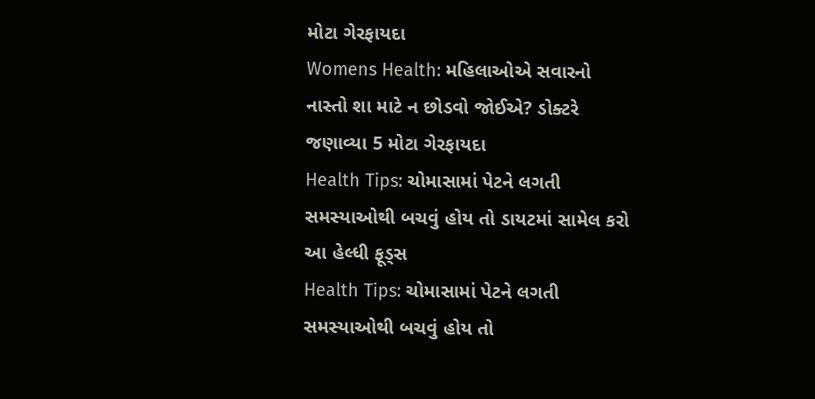મોટા ગેરફાયદા
Womens Health: મહિલાઓએ સવારનો નાસ્તો શા માટે ન છોડવો જોઈએ? ડોક્ટરે જણાવ્યા 5 મોટા ગેરફાયદા
Health Tips: ચોમાસામાં પેટને લગતી સમસ્યાઓથી બચવું હોય તો ડાયટમાં સામેલ કરો આ હેલ્ધી ફૂડ્સ
Health Tips: ચોમાસામાં પેટને લગતી સમસ્યાઓથી બચવું હોય તો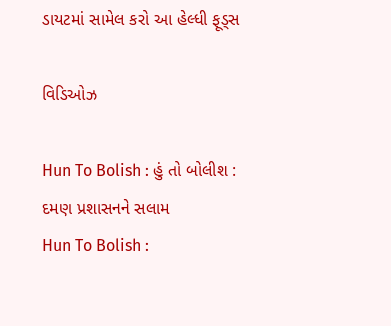ડાયટમાં સામેલ કરો આ હેલ્ધી ફૂડ્સ

વિડિઓઝ

Hun To Bolish : હું તો બોલીશ : દમણ પ્રશાસનને સલામ
Hun To Bolish :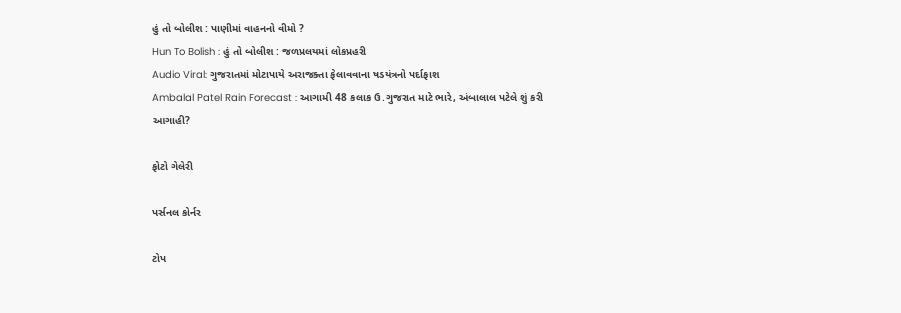હું તો બોલીશ : પાણીમાં વાહનનો વીમો ?
Hun To Bolish : હું તો બોલીશ : જળપ્રલયમાં લોકપ્રહરી
Audio Viral: ગુજરાતમાં મોટાપાયે અરાજક્તા ફેલાવવાના ષડયંત્રનો પર્દાફાશ
Ambalal Patel Rain Forecast : આગામી 48 કલાક ઉ.ગુજરાત માટે ભારે, અંબાલાલ પટેલે શું કરી આગાહી?

ફોટો ગેલેરી

પર્સનલ કોર્નર

ટોપ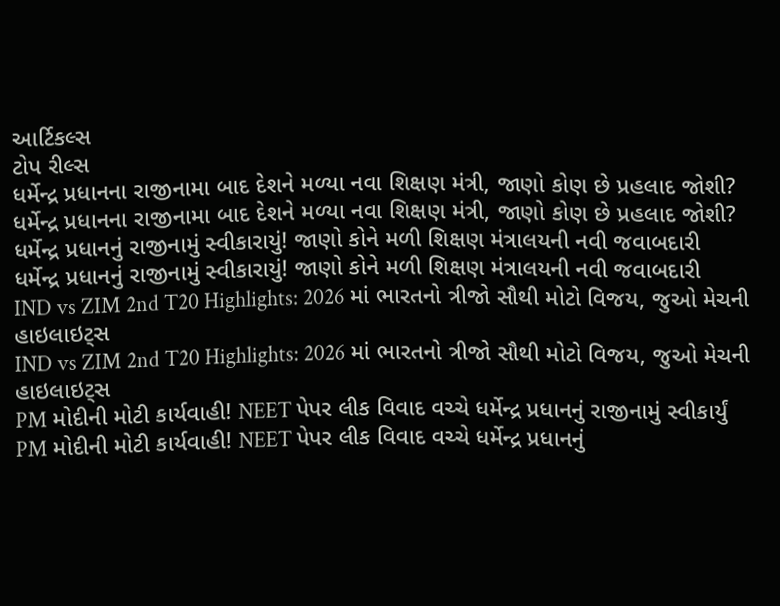આર્ટિકલ્સ
ટોપ રીલ્સ
ધર્મેન્દ્ર પ્રધાનના રાજીનામા બાદ દેશને મળ્યા નવા શિક્ષણ મંત્રી, જાણો કોણ છે પ્રહલાદ જોશી?
ધર્મેન્દ્ર પ્રધાનના રાજીનામા બાદ દેશને મળ્યા નવા શિક્ષણ મંત્રી, જાણો કોણ છે પ્રહલાદ જોશી?
ધર્મેન્દ્ર પ્રધાનનું રાજીનામું સ્વીકારાયું! જાણો કોને મળી શિક્ષણ મંત્રાલયની નવી જવાબદારી
ધર્મેન્દ્ર પ્રધાનનું રાજીનામું સ્વીકારાયું! જાણો કોને મળી શિક્ષણ મંત્રાલયની નવી જવાબદારી
IND vs ZIM 2nd T20 Highlights: 2026 માં ભારતનો ત્રીજો સૌથી મોટો વિજય, જુઓ મેચની હાઇલાઇટ્સ
IND vs ZIM 2nd T20 Highlights: 2026 માં ભારતનો ત્રીજો સૌથી મોટો વિજય, જુઓ મેચની હાઇલાઇટ્સ
PM મોદીની મોટી કાર્યવાહી! NEET પેપર લીક વિવાદ વચ્ચે ધર્મેન્દ્ર પ્રધાનનું રાજીનામું સ્વીકાર્યું
PM મોદીની મોટી કાર્યવાહી! NEET પેપર લીક વિવાદ વચ્ચે ધર્મેન્દ્ર પ્રધાનનું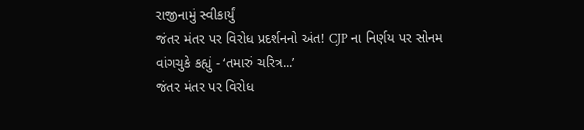રાજીનામું સ્વીકાર્યું
જંતર મંતર પર વિરોધ પ્રદર્શનનો અંત! CJP ના નિર્ણય પર સોનમ વાંગચુકે કહ્યું - ‘તમારું ચરિત્ર...’
જંતર મંતર પર વિરોધ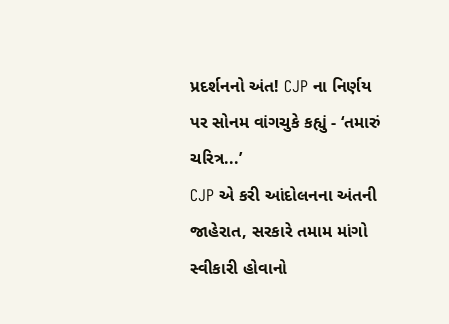પ્રદર્શનનો અંત! CJP ના નિર્ણય પર સોનમ વાંગચુકે કહ્યું - ‘તમારું ચરિત્ર...’
CJP એ કરી આંદોલનના અંતની જાહેરાત, સરકારે તમામ માંગો સ્વીકારી હોવાનો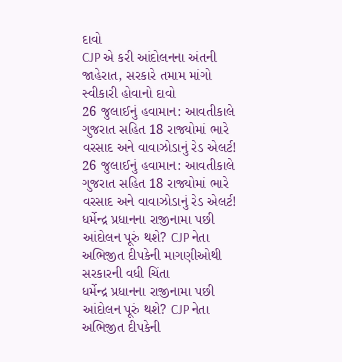દાવો
CJP એ કરી આંદોલનના અંતની જાહેરાત, સરકારે તમામ માંગો સ્વીકારી હોવાનો દાવો
26 જુલાઈનું હવામાન: આવતીકાલે ગુજરાત સહિત 18 રાજ્યોમાં ભારે વરસાદ અને વાવાઝોડાનું રેડ એલર્ટ!
26 જુલાઈનું હવામાન: આવતીકાલે ગુજરાત સહિત 18 રાજ્યોમાં ભારે વરસાદ અને વાવાઝોડાનું રેડ એલર્ટ!
ધર્મેન્દ્ર પ્રધાનના રાજીનામા પછી આંદોલન પૂરું થશે? CJP નેતા અભિજીત દીપકેની માગણીઓથી સરકારની વધી ચિંતા
ધર્મેન્દ્ર પ્રધાનના રાજીનામા પછી આંદોલન પૂરું થશે? CJP નેતા અભિજીત દીપકેની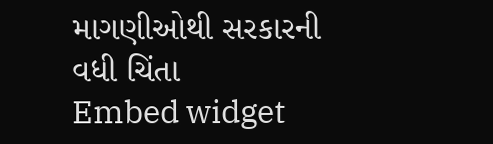માગણીઓથી સરકારની વધી ચિંતા
Embed widget